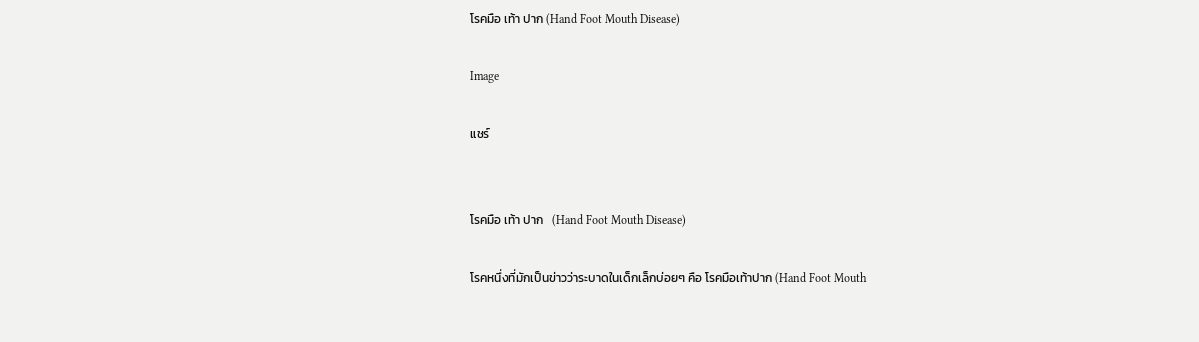โรคมือ เท้า ปาก (Hand Foot Mouth Disease)

Image

แชร์


โรคมือ เท้า ปาก   (Hand Foot Mouth Disease)

โรคหนึ่งที่มักเป็นข่าวว่าระบาดในเด็กเล็กบ่อยๆ คือ โรคมือเท้าปาก (Hand Foot Mouth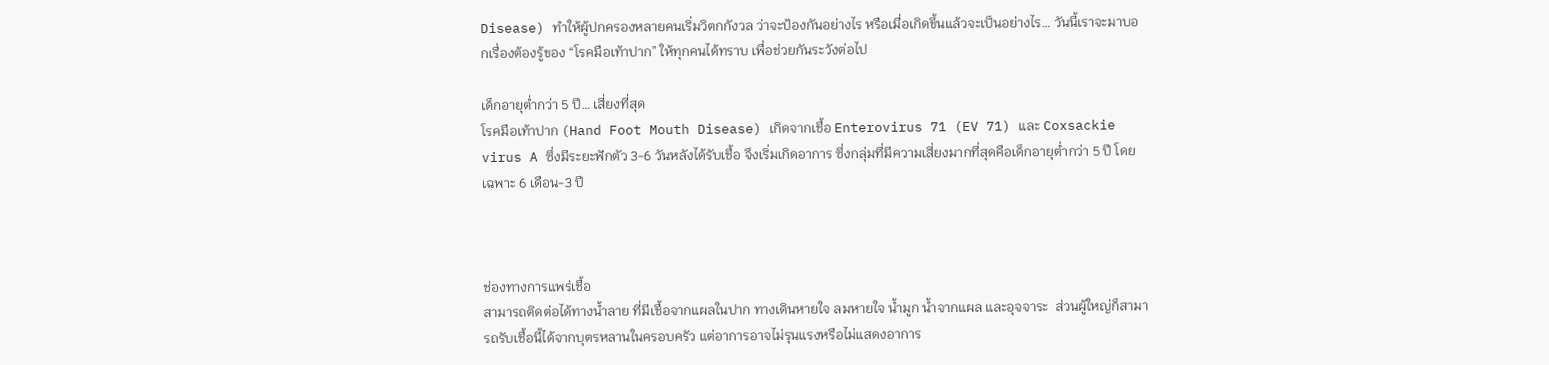Disease) ทำให้ผู้ปกครองหลายคนเริ่มวิตกกังวล ว่าจะป้องกันอย่างไร หรือเมื่อเกิดขึ้นแล้วจะเป็นอย่างไร… วันนี้เราจะมาบอกเรื่องต้องรู้ของ “โรคมือเท้าปาก” ให้ทุกคนได้ทราบ เพื่อช่วยกันระวังต่อไป

เด็กอายุต่ำกว่า 5 ปี… เสี่ยงที่สุด
โรคมือเท้าปาก (Hand Foot Mouth Disease) เกิดจากเชื้อ Enterovirus 71 (EV 71) และ Coxsackie virus A ซึ่งมีระยะฟักตัว 3-6 วันหลังได้รับเชื้อ จึงเริ่มเกิดอาการ ซึ่งกลุ่มที่มีความเสี่ยงมากที่สุดคือเด็กอายุต่ำกว่า 5 ปี โดยเฉพาะ 6 เดือน-3 ปี



ช่องทางการแพร่เชื้อ
สามารถติดต่อได้ทางน้ำลาย ที่มีเชื้อจากแผลในปาก ทางเดินหายใจ ลมหายใจ น้ำมูก น้ำจากแผล และอุจจาระ  ส่วนผู้ใหญ่ก็สามารถรับเชื้อนี้ได้จากบุตรหลานในครอบครัว แต่อาการอาจไม่รุนแรงหรือไม่แสดงอาการ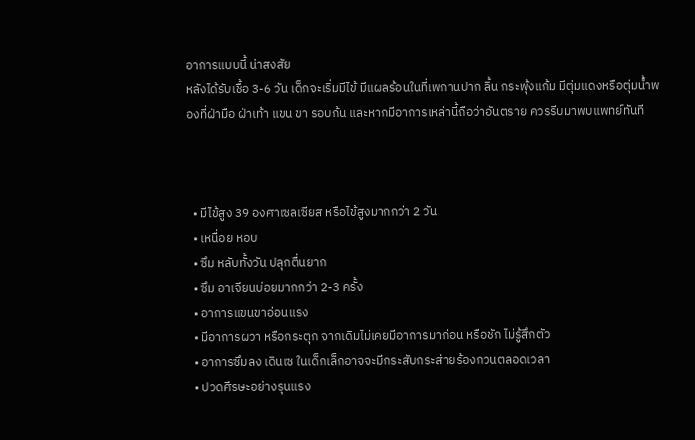อาการแบบนี้ น่าสงสัย
หลังได้รับเชื้อ 3-6 วัน เด็กจะเริ่มมีไข้ มีแผลร้อนในที่เพกานปาก ลิ้น กระพุ้งแก้ม มีตุ่มแดงหรือตุ่มน้ำพองที่ฝ่ามือ ฝ่าเท้า แขน ขา รอบก้น และหากมีอาการเหล่านี้ถือว่าอันตราย ควรรีบมาพบแพทย์ทันที



  • มีไข้สูง 39 องศาเซลเซียส หรือไข้สูงมากกว่า 2 วัน
  • เหนื่อย หอบ
  • ซึม หลับทั้งวัน ปลุกตื่นยาก
  • ซึม อาเจียนบ่อยมากกว่า 2-3 ครั้ง
  • อาการแขนขาอ่อนแรง
  • มีอาการผวา หรือกระตุก จากเดิมไม่เคยมีอาการมาก่อน หรือชัก ไม่รู้สึกตัว
  • อาการซึมลง เดินเซ ในเด็กเล็กอาจจะมีกระสับกระส่ายร้องกวนตลอดเวลา
  • ปวดศีรษะอย่างรุนแรง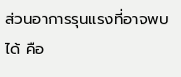ส่วนอาการรุนแรงที่อาจพบได้ คือ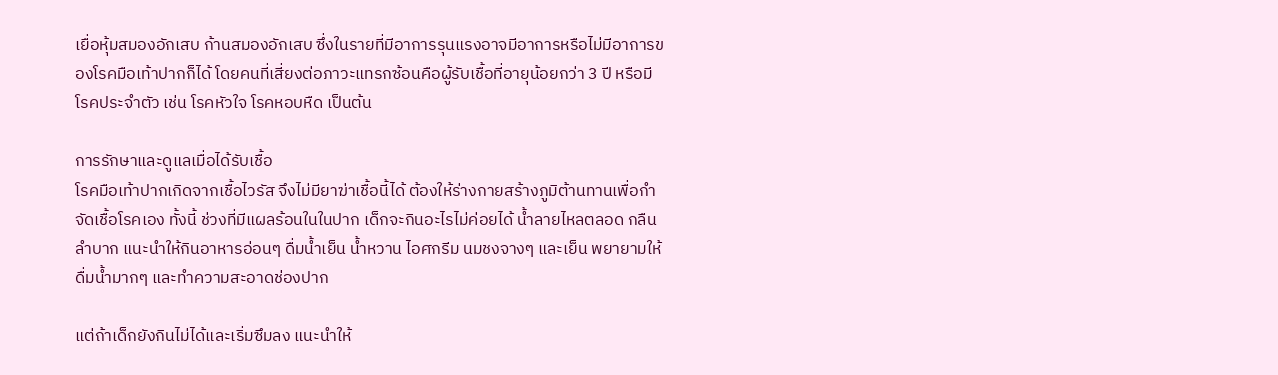เยื่อหุ้มสมองอักเสบ ก้านสมองอักเสบ ซึ่งในรายที่มีอาการรุนแรงอาจมีอาการหรือไม่มีอาการของโรคมือเท้าปากก็ได้ โดยคนที่เสี่ยงต่อภาวะแทรกซ้อนคือผู้รับเชื้อที่อายุน้อยกว่า 3 ปี หรือมีโรคประจำตัว เช่น โรคหัวใจ โรคหอบหืด เป็นต้น

การรักษาและดูแลเมื่อได้รับเชื้อ
โรคมือเท้าปากเกิดจากเชื้อไวรัส จึงไม่มียาฆ่าเชื้อนี้ได้ ต้องให้ร่างกายสร้างภูมิต้านทานเพื่อกำจัดเชื้อโรคเอง ทั้งนี้ ช่วงที่มีแผลร้อนในในปาก เด็กจะกินอะไรไม่ค่อยได้ น้ำลายไหลตลอด กลืนลำบาก แนะนำให้กินอาหารอ่อนๆ ดื่มน้ำเย็น น้ำหวาน ไอศกรีม นมชงจางๆ และเย็น พยายามให้ดื่มน้ำมากๆ และทำความสะอาดช่องปาก

แต่ถ้าเด็กยังกินไม่ได้และเริ่มซึมลง แนะนำให้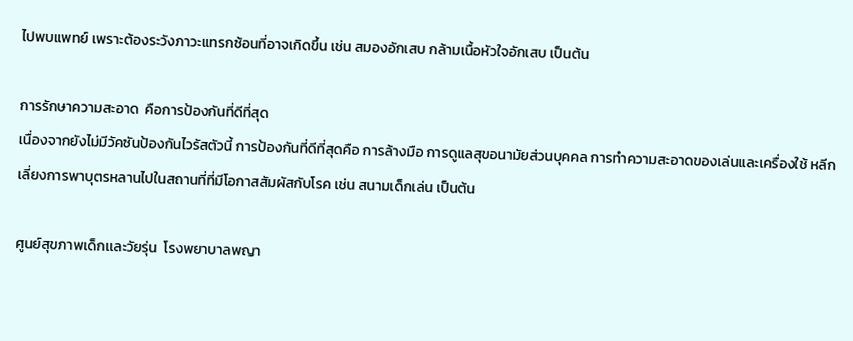ไปพบแพทย์ เพราะต้องระวังภาวะแทรกซ้อนที่อาจเกิดขึ้น เช่น สมองอักเสบ กล้ามเนื้อหัวใจอักเสบ เป็นต้น

การรักษาความสะอาด  คือการป้องกันที่ดีที่สุด
เนื่องจากยังไม่มีวัคซันป้องกันไวรัสตัวนี้ การป้องกันที่ดีที่สุดคือ การล้างมือ การดูแลสุขอนามัยส่วนบุคคล การทำความสะอาดของเล่นและเครื่องใช้ หลีกเลี่ยงการพาบุตรหลานไปในสถานที่ที่มีโอกาสสัมผัสกับโรค เช่น สนามเด็กเล่น เป็นต้น

ศูนย์สุขภาพเด็กเเละวัยรุ่น  โรงพยาบาลพญา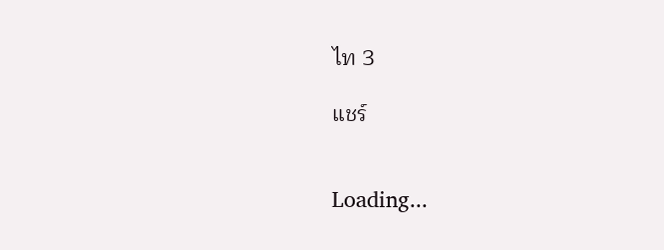ไท 3

แชร์


Loading...